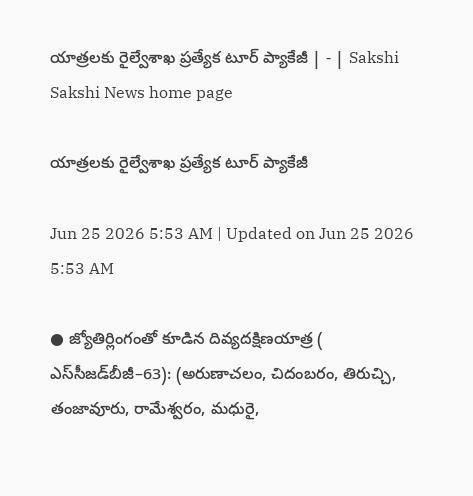యాత్రలకు రైల్వేశాఖ ప్రత్యేక టూర్‌ ప్యాకేజీ | - | Sakshi
Sakshi News home page

యాత్రలకు రైల్వేశాఖ ప్రత్యేక టూర్‌ ప్యాకేజీ

Jun 25 2026 5:53 AM | Updated on Jun 25 2026 5:53 AM

● జ్యోతిర్లింగంతో కూడిన దివ్యదక్షిణయాత్ర ( ఎస్‌సీజడ్‌బీజీ–63): (అరుణాచలం, చిదంబరం, తిరుచ్చి, తంజావూరు, రామేశ్వరం, మధురై,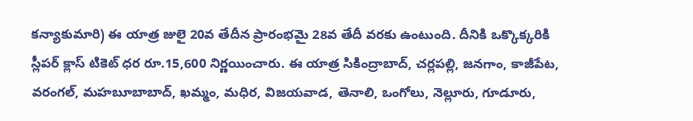కన్యాకుమారి) ఈ యాత్ర జులై 20వ తేదీన ప్రారంభమై 28వ తేదీ వరకు ఉంటుంది. దీనికి ఒక్కొక్కరికి స్లీపర్‌ క్లాస్‌ టికెట్‌ ధర రూ.15,600 నిర్ణయించారు. ఈ యాత్ర సికింద్రాబాద్‌, చర్లపల్లి, జనగాం, కాజీపేట, వరంగల్‌, మహబూబాబాద్‌, ఖమ్మం, మధిర, విజయవాడ, తెనాలి, ఒంగోలు, నెల్లూరు, గూడూరు,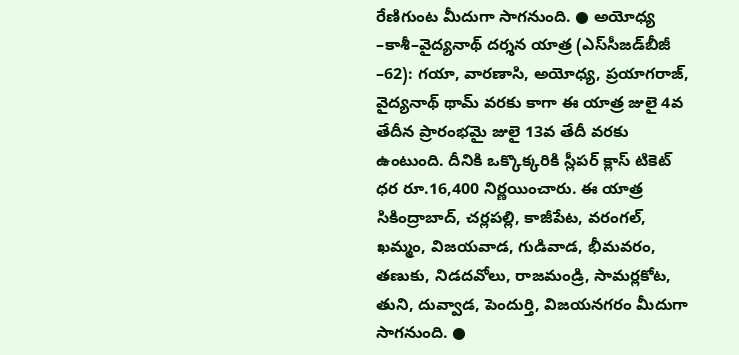రేణిగుంట మీదుగా సాగనుంది. ● అయోధ్య –కాశీ–వైద్యనాథ్‌ దర్శన యాత్ర (ఎస్‌సీజడ్‌బీజీ –62): గయా, వారణాసి, అయోధ్య, ప్రయాగరాజ్‌, వైద్యనాథ్‌ థామ్‌ వరకు కాగా ఈ యాత్ర జులై 4వ తేదీన ప్రారంభమై జులై 13వ తేదీ వరకు ఉంటుంది. దీనికి ఒక్కొక్కరికి స్లీపర్‌ క్లాస్‌ టికెట్‌ ధర రూ.16,400 నిర్ణయించారు. ఈ యాత్ర సికింద్రాబాద్‌, చర్లపల్లి, కాజీపేట, వరంగల్‌, ఖమ్మం, విజయవాడ, గుడివాడ, భీమవరం, తణుకు, నిడదవోలు, రాజమండ్రి, సామర్లకోట, తుని, దువ్వాడ, పెందుర్తి, విజయనగరం మీదుగా సాగనుంది. ●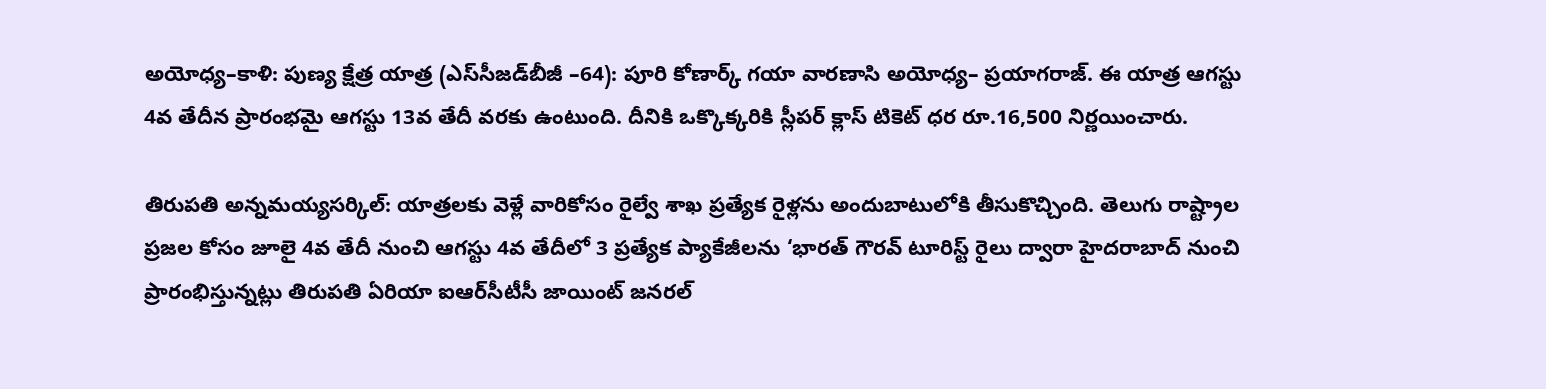అయోధ్య–కాళి: పుణ్య క్షేత్ర యాత్ర (ఎస్‌సీజడ్‌బీజీ –64): పూరి కోణార్క్‌ గయా వారణాసి అయోధ్య– ప్రయాగరాజ్‌. ఈ యాత్ర ఆగస్టు 4వ తేదీన ప్రారంభమై ఆగస్టు 13వ తేదీ వరకు ఉంటుంది. దీనికి ఒక్కొక్కరికి స్లీపర్‌ క్లాస్‌ టికెట్‌ ధర రూ.16,500 నిర్ణయించారు.

తిరుపతి అన్నమయ్యసర్కిల్‌: యాత్రలకు వెళ్లే వారికోసం రైల్వే శాఖ ప్రత్యేక రైళ్లను అందుబాటులోకి తీసుకొచ్చింది. తెలుగు రాష్ట్రాల ప్రజల కోసం జూలై 4వ తేదీ నుంచి ఆగస్టు 4వ తేదీలో 3 ప్రత్యేక ప్యాకేజీలను ‘భారత్‌ గౌరవ్‌ టూరిస్ట్‌ రైలు ద్వారా హైదరాబాద్‌ నుంచి ప్రారంభిస్తున్నట్లు తిరుపతి ఏరియా ఐఆర్‌సీటీసీ జాయింట్‌ జనరల్‌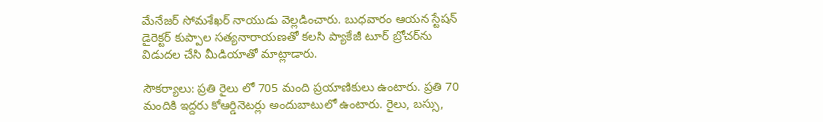మేనేజర్‌ సోమశేఖర్‌ నాయుడు వెల్లడించారు. బుధవారం ఆయన స్టేషన్‌ డైరెక్టర్‌ కుప్పాల సత్యనారాయణతో కలసి ప్యాకేజీ టూర్‌ బ్రోచర్‌ను విడుదల చేసి మీడియాతో మాట్లాడారు.

సౌకర్యాలు: ప్రతి రైలు లో 705 మంది ప్రయాణికులు ఉంటారు. ప్రతి 70 మందికి ఇద్దరు కోఆర్డినెటర్లు అందుబాటులో ఉంటారు. రైలు, బస్సు,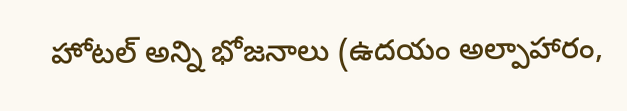హోటల్‌ అన్ని భోజనాలు (ఉదయం అల్పాహారం,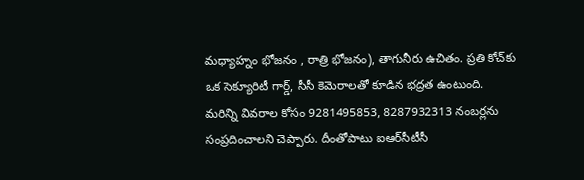మధ్యాహ్నం భోజనం , రాత్రి భోజనం), తాగునీరు ఉచితం. ప్రతి కోచ్‌కు ఒక సెక్యూరిటీ గార్డ్‌, సీసీ కెమెరాలతో కూడిన భద్రత ఉంటుంది. మరిన్ని వివరాల కోసం 9281495853, 8287932313 నంబర్లను సంప్రదించాలని చెప్పారు. దీంతోపాటు ఐఆర్‌సీటీసీ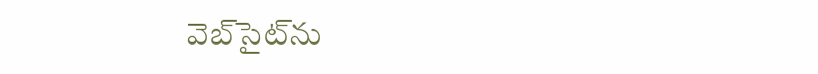వెబ్‌సైట్‌ను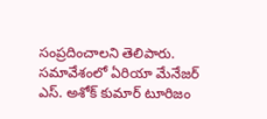సంప్రదించాలని తెలిపారు. సమావేశంలో ఏరియా మేనేజర్‌ ఎస్‌. అశోక్‌ కుమార్‌ టూరిజం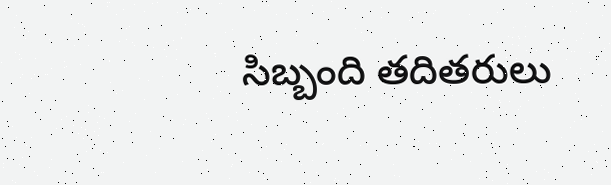సిబ్బంది తదితరులు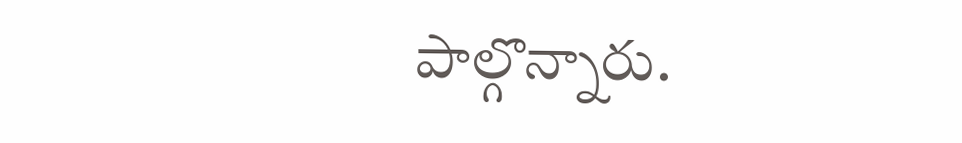పాల్గొన్నారు.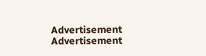Advertisement
Advertisement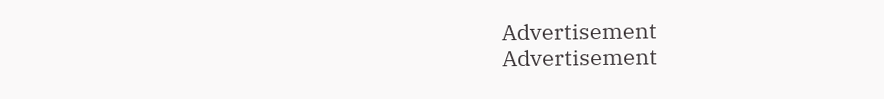Advertisement
Advertisement